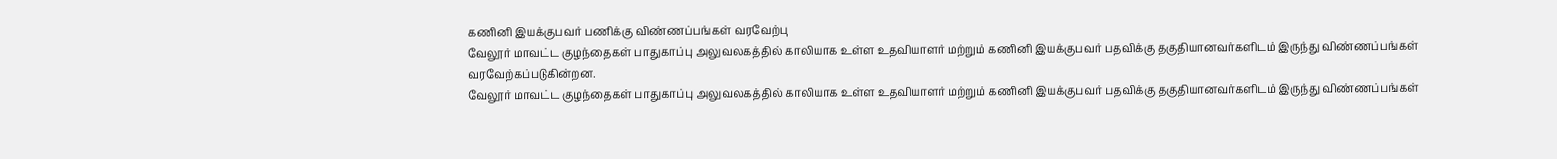கணினி இயக்குபவர் பணிக்கு விண்ணப்பங்கள் வரவேற்பு
வேலூர் மாவட்ட குழந்தைகள் பாதுகாப்பு அலுவலகத்தில் காலியாக உள்ள உதவியாளர் மற்றும் கணினி இயக்குபவர் பதவிக்கு தகுதியானவர்களிடம் இருந்து விண்ணப்பங்கள் வரவேற்கப்படுகின்றன.
வேலூர் மாவட்ட குழந்தைகள் பாதுகாப்பு அலுவலகத்தில் காலியாக உள்ள உதவியாளர் மற்றும் கணினி இயக்குபவர் பதவிக்கு தகுதியானவர்களிடம் இருந்து விண்ணப்பங்கள்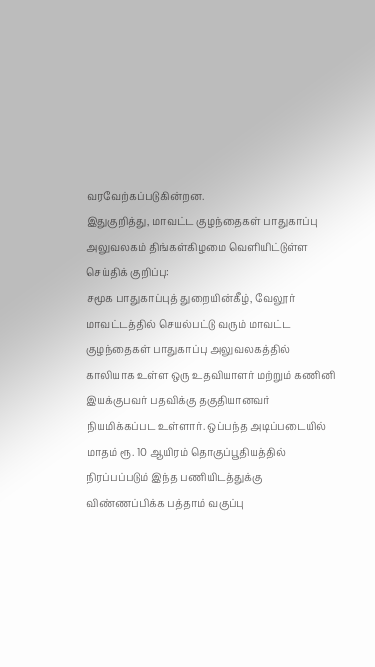வரவேற்கப்படுகின்றன.
இதுகுறித்து, மாவட்ட குழந்தைகள் பாதுகாப்பு அலுவலகம் திங்கள்கிழமை வெளியிட்டுள்ள செய்திக் குறிப்பு:
சமூக பாதுகாப்புத் துறையின்கீழ், வேலூர் மாவட்டத்தில் செயல்பட்டு வரும் மாவட்ட குழந்தைகள் பாதுகாப்பு அலுவலகத்தில் காலியாக உள்ள ஒரு உதவியாளர் மற்றும் கணினி இயக்குபவர் பதவிக்கு தகுதியானவர் நியமிக்கப்பட உள்ளார். ஒப்பந்த அடிப்படையில் மாதம் ரூ. 10 ஆயிரம் தொகுப்பூதியத்தில் நிரப்பப்படும் இந்த பணியிடத்துக்கு விண்ணப்பிக்க பத்தாம் வகுப்பு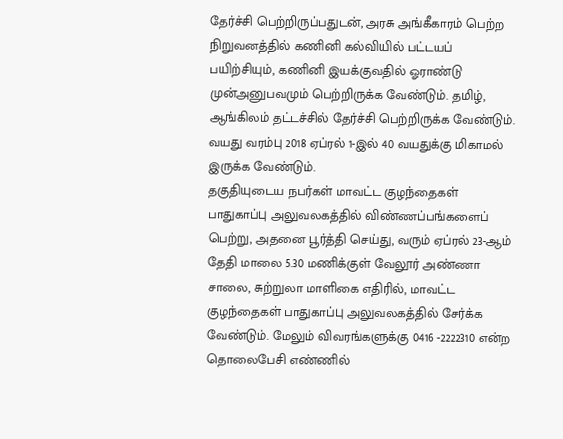தேர்ச்சி பெற்றிருப்பதுடன், அரசு அங்கீகாரம் பெற்ற நிறுவனத்தில் கணினி கல்வியில் பட்டயப் பயிற்சியும், கணினி இயக்குவதில் ஓராண்டு முன்அனுபவமும் பெற்றிருக்க வேண்டும். தமிழ், ஆங்கிலம் தட்டச்சில் தேர்ச்சி பெற்றிருக்க வேண்டும். வயது வரம்பு 2018 ஏப்ரல் 1-இல் 40 வயதுக்கு மிகாமல் இருக்க வேண்டும்.
தகுதியுடைய நபர்கள் மாவட்ட குழந்தைகள் பாதுகாப்பு அலுவலகத்தில் விண்ணப்பங்களைப் பெற்று, அதனை பூர்த்தி செய்து, வரும் ஏப்ரல் 23-ஆம் தேதி மாலை 5.30 மணிக்குள் வேலூர் அண்ணா சாலை, சுற்றுலா மாளிகை எதிரில், மாவட்ட குழந்தைகள் பாதுகாப்பு அலுவலகத்தில் சேர்க்க வேண்டும். மேலும் விவரங்களுக்கு 0416 -2222310 என்ற தொலைபேசி எண்ணில்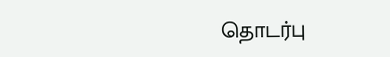தொடர்பு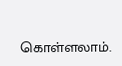கொள்ளலாம்.